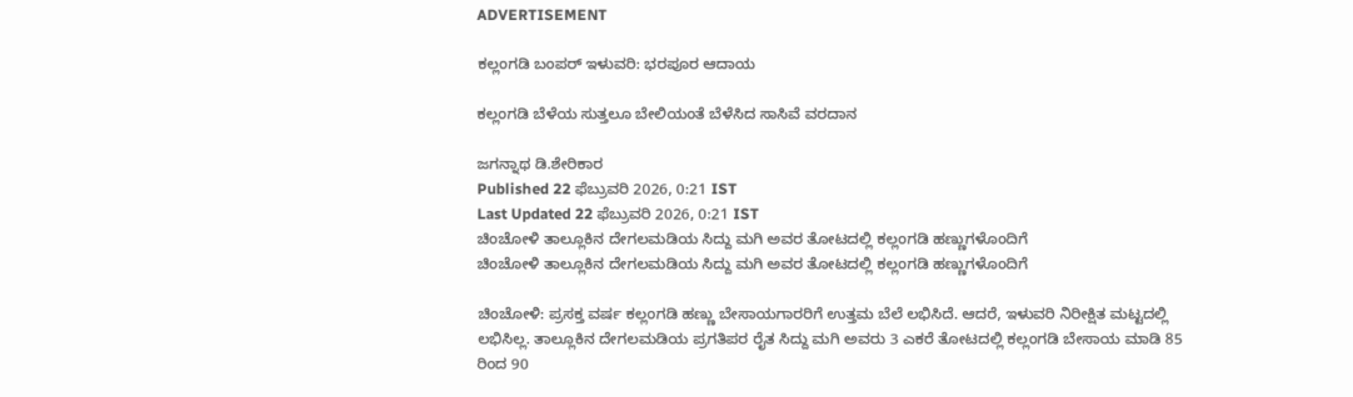ADVERTISEMENT

ಕಲ್ಲಂಗಡಿ ಬಂಪರ್ ಇಳುವರಿ: ಭರಪೂರ ಆದಾಯ

ಕಲ್ಲಂಗಡಿ ಬೆಳೆಯ ಸುತ್ತಲೂ ಬೇಲಿಯಂತೆ ಬೆಳೆಸಿದ ಸಾಸಿವೆ ವರದಾನ

ಜಗನ್ನಾಥ ಡಿ.ಶೇರಿಕಾರ
Published 22 ಫೆಬ್ರುವರಿ 2026, 0:21 IST
Last Updated 22 ಫೆಬ್ರುವರಿ 2026, 0:21 IST
ಚಿಂಚೋಳಿ ತಾಲ್ಲೂಕಿನ ದೇಗಲಮಡಿಯ ಸಿದ್ದು ಮಗಿ ಅವರ ತೋಟದಲ್ಲಿ ಕಲ್ಲಂಗಡಿ ಹಣ್ಣುಗಳೊಂದಿಗೆ
ಚಿಂಚೋಳಿ ತಾಲ್ಲೂಕಿನ ದೇಗಲಮಡಿಯ ಸಿದ್ದು ಮಗಿ ಅವರ ತೋಟದಲ್ಲಿ ಕಲ್ಲಂಗಡಿ ಹಣ್ಣುಗಳೊಂದಿಗೆ

ಚಿಂಚೋಳಿ: ಪ್ರಸಕ್ತ ವರ್ಷ ಕಲ್ಲಂಗಡಿ ಹಣ್ಣು ಬೇಸಾಯಗಾರರಿಗೆ ಉತ್ತಮ ಬೆಲೆ ಲಭಿಸಿದೆ. ಆದರೆ, ಇಳುವರಿ ನಿರೀಕ್ಷಿತ ಮಟ್ಟದಲ್ಲಿ ಲಭಿಸಿಲ್ಲ. ತಾಲ್ಲೂಕಿನ ದೇಗಲಮಡಿಯ ಪ್ರಗತಿಪರ ರೈತ ಸಿದ್ದು ಮಗಿ ಅವರು 3 ಎಕರೆ ತೋಟದಲ್ಲಿ ಕಲ್ಲಂಗಡಿ ಬೇಸಾಯ ಮಾಡಿ 85 ರಿಂದ 90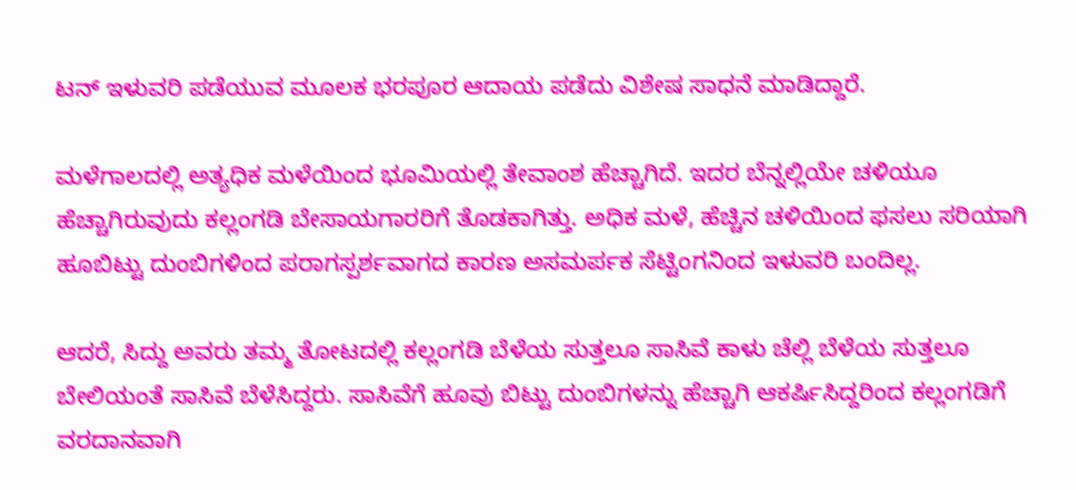ಟನ್ ಇಳುವರಿ ಪಡೆಯುವ ಮೂಲಕ ಭರಪೂರ ಆದಾಯ ಪಡೆದು ವಿಶೇಷ ಸಾಧನೆ ಮಾಡಿದ್ದಾರೆ.

ಮಳೆಗಾಲದಲ್ಲಿ ಅತ್ಯಧಿಕ ಮಳೆಯಿಂದ ಭೂಮಿಯಲ್ಲಿ ತೇವಾಂಶ ಹೆಚ್ಚಾಗಿದೆ. ಇದರ ಬೆನ್ನಲ್ಲಿಯೇ ಚಳಿಯೂ ಹೆಚ್ಚಾಗಿರುವುದು ಕಲ್ಲಂಗಡಿ ಬೇಸಾಯಗಾರರಿಗೆ ತೊಡಕಾಗಿತ್ತು. ಅಧಿಕ ಮಳೆ, ಹೆಚ್ಚಿನ ಚಳಿಯಿಂದ ಫಸಲು ಸರಿಯಾಗಿ ಹೂಬಿಟ್ಟು ದುಂಬಿಗಳಿಂದ ಪರಾಗಸ್ಪರ್ಶವಾಗದ ಕಾರಣ ಅಸಮರ್ಪಕ ಸೆಟ್ಟಿಂಗನಿಂದ ಇಳುವರಿ ಬಂದಿಲ್ಲ.

ಆದರೆ, ಸಿದ್ದು ಅವರು ತಮ್ಮ ತೋಟದಲ್ಲಿ ಕಲ್ಲಂಗಡಿ ಬೆಳೆಯ ಸುತ್ತಲೂ ಸಾಸಿವೆ ಕಾಳು ಚೆಲ್ಲಿ ಬೆಳೆಯ ಸುತ್ತಲೂ ಬೇಲಿಯಂತೆ ಸಾಸಿವೆ ಬೆಳೆಸಿದ್ದರು. ಸಾಸಿವೆಗೆ ಹೂವು ಬಿಟ್ಟು ದುಂಬಿಗಳನ್ನು ಹೆಚ್ಚಾಗಿ ಆಕರ್ಷಿಸಿದ್ದರಿಂದ ಕಲ್ಲಂಗಡಿಗೆ ವರದಾನವಾಗಿ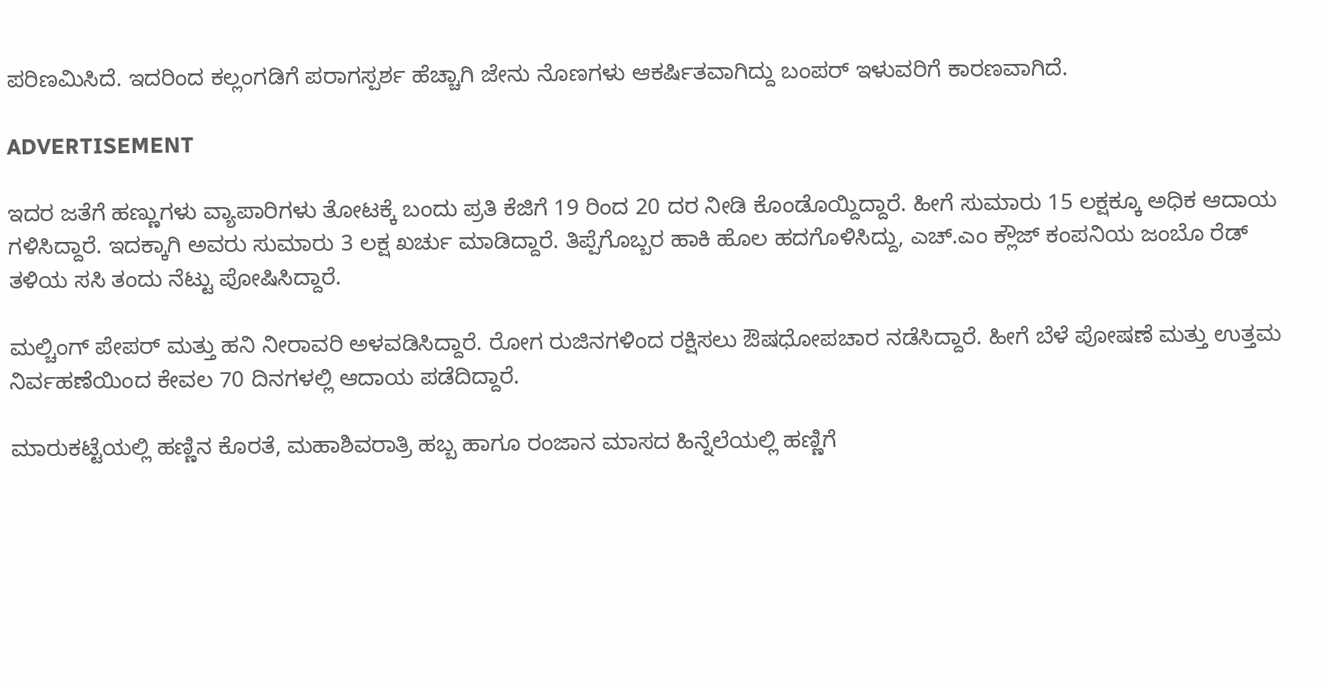ಪರಿಣಮಿಸಿದೆ. ಇದರಿಂದ ಕಲ್ಲಂಗಡಿಗೆ ಪರಾಗಸ್ಪರ್ಶ ಹೆಚ್ಚಾಗಿ ಜೇನು ನೊಣಗಳು ಆಕರ್ಷಿತವಾಗಿದ್ದು ಬಂಪರ್ ಇಳುವರಿಗೆ ಕಾರಣವಾಗಿದೆ.

ADVERTISEMENT

ಇದರ ಜತೆಗೆ ಹಣ್ಣುಗಳು ವ್ಯಾಪಾರಿಗಳು ತೋಟಕ್ಕೆ ಬಂದು ಪ್ರತಿ ಕೆಜಿಗೆ 19 ರಿಂದ 20 ದರ ನೀಡಿ ಕೊಂಡೊಯ್ದಿದ್ದಾರೆ. ಹೀಗೆ ಸುಮಾರು 15 ಲಕ್ಷಕ್ಕೂ ಅಧಿಕ ಆದಾಯ ಗಳಿಸಿದ್ದಾರೆ. ಇದಕ್ಕಾಗಿ ಅವರು ಸುಮಾರು 3 ಲಕ್ಷ ಖರ್ಚು ಮಾಡಿದ್ದಾರೆ. ತಿಪ್ಪೆಗೊಬ್ಬರ ಹಾಕಿ ಹೊಲ ಹದಗೊಳಿಸಿದ್ದು, ಎಚ್.ಎಂ ಕ್ಲೌಜ್ ಕಂಪನಿಯ ಜಂಬೊ ರೆಡ್ ತಳಿಯ ಸಸಿ ತಂದು ನೆಟ್ಟು ಪೋಷಿಸಿದ್ದಾರೆ.

ಮಲ್ಚಿಂಗ್ ಪೇಪರ್ ಮತ್ತು ಹನಿ ನೀರಾವರಿ ಅಳವಡಿಸಿದ್ದಾರೆ. ರೋಗ ರುಜಿನಗಳಿಂದ ರಕ್ಷಿಸಲು ಔಷಧೋಪಚಾರ ನಡೆಸಿದ್ದಾರೆ. ಹೀಗೆ ಬೆಳೆ ಪೋಷಣೆ ಮತ್ತು ಉತ್ತಮ ನಿರ್ವಹಣೆಯಿಂದ ಕೇವಲ 70 ದಿನಗಳಲ್ಲಿ ಆದಾಯ ಪಡೆದಿದ್ದಾರೆ.

ಮಾರುಕಟ್ಟೆಯಲ್ಲಿ ಹಣ್ಣಿನ ಕೊರತೆ, ಮಹಾಶಿವರಾತ್ರಿ ಹಬ್ಬ ಹಾಗೂ ರಂಜಾನ ಮಾಸದ ಹಿನ್ನೆಲೆಯಲ್ಲಿ ಹಣ್ಣಿಗೆ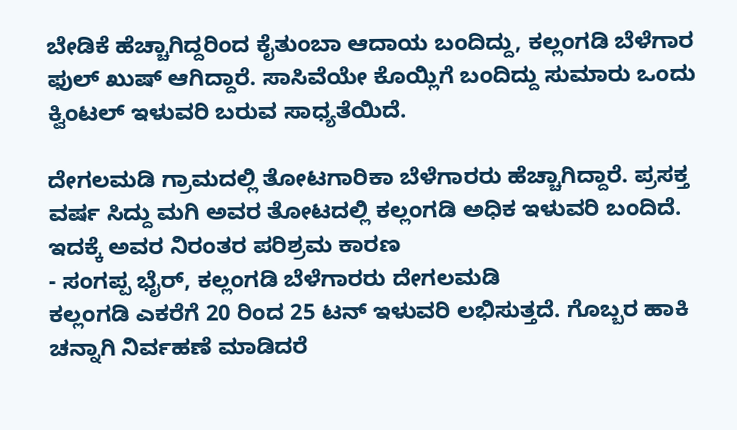ಬೇಡಿಕೆ ಹೆಚ್ಚಾಗಿದ್ದರಿಂದ ಕೈತುಂಬಾ ಆದಾಯ ಬಂದಿದ್ದು, ಕಲ್ಲಂಗಡಿ ಬೆಳೆಗಾರ ಫುಲ್ ಖುಷ್ ಆಗಿದ್ದಾರೆ. ಸಾಸಿವೆಯೇ ಕೊಯ್ಲಿಗೆ ಬಂದಿದ್ದು ಸುಮಾರು ಒಂದು ಕ್ವಿಂಟಲ್ ಇಳುವರಿ ಬರುವ ಸಾಧ್ಯತೆಯಿದೆ.

ದೇಗಲಮಡಿ ಗ್ರಾಮದಲ್ಲಿ ತೋಟಗಾರಿಕಾ ಬೆಳೆಗಾರರು ಹೆಚ್ಚಾಗಿದ್ದಾರೆ. ಪ್ರಸಕ್ತ ವರ್ಷ ಸಿದ್ದು ಮಗಿ ಅವರ ತೋಟದಲ್ಲಿ ಕಲ್ಲಂಗಡಿ ಅಧಿಕ ಇಳುವರಿ ಬಂದಿದೆ. ಇದಕ್ಕೆ ಅವರ ನಿರಂತರ ಪರಿಶ್ರಮ ಕಾರಣ
- ಸಂಗಪ್ಪ ಭೈರ್, ಕಲ್ಲಂಗಡಿ ಬೆಳೆಗಾರರು ದೇಗಲಮಡಿ
ಕಲ್ಲಂಗಡಿ ಎಕರೆಗೆ 20 ರಿಂದ 25 ಟನ್ ಇಳುವರಿ ಲಭಿಸುತ್ತದೆ. ಗೊಬ್ಬರ ಹಾಕಿ ಚನ್ನಾಗಿ ನಿರ್ವಹಣೆ ಮಾಡಿದರೆ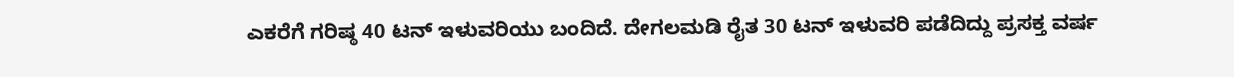ಎಕರೆಗೆ ಗರಿಷ್ಠ 40 ಟನ್ ಇಳುವರಿಯು ಬಂದಿದೆ. ದೇಗಲಮಡಿ ರೈತ 30 ಟನ್ ಇಳುವರಿ ಪಡೆದಿದ್ದು ಪ್ರಸಕ್ತ ವರ್ಷ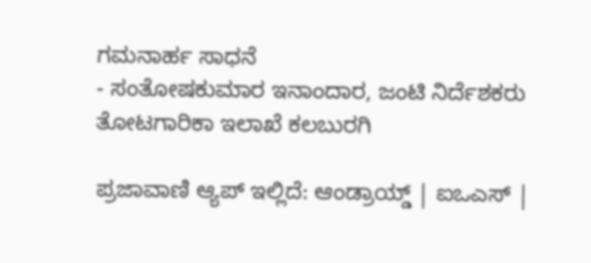ಗಮನಾರ್ಹ ಸಾಧನೆ
- ಸಂತೋಷಕುಮಾರ ಇನಾಂದಾರ, ಜಂಟಿ ನಿರ್ದೆಶಕರು ತೋಟಗಾರಿಕಾ ಇಲಾಖೆ ಕಲಬುರಗಿ

ಪ್ರಜಾವಾಣಿ ಆ್ಯಪ್ ಇಲ್ಲಿದೆ: ಆಂಡ್ರಾಯ್ಡ್ | ಐಒಎಸ್ |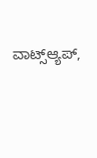ವಾಟ್ಸ್ಆ್ಯಪ್,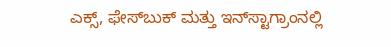ಎಕ್ಸ್, ಫೇಸ್‌ಬುಕ್ ಮತ್ತು ಇನ್‌ಸ್ಟಾಗ್ರಾಂನಲ್ಲಿ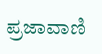ಪ್ರಜಾವಾಣಿ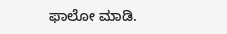ಫಾಲೋ ಮಾಡಿ.